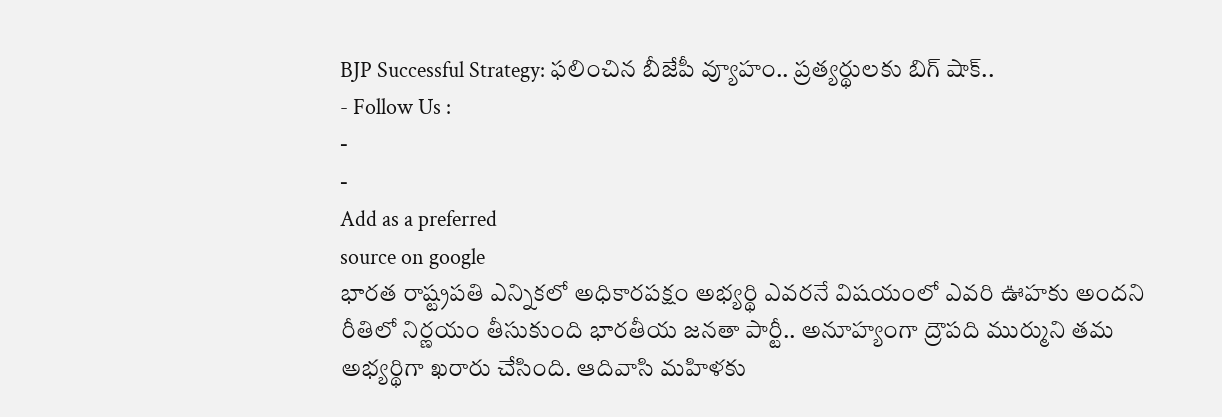BJP Successful Strategy: ఫలించిన బీజేపీ వ్యూహం.. ప్రత్యర్థులకు బిగ్ షాక్..
- Follow Us :
-
-
Add as a preferred
source on google
భారత రాష్ట్రపతి ఎన్నికలో అధికారపక్షం అభ్యర్థి ఎవరనే విషయంలో ఎవరి ఊహకు అందని రీతిలో నిర్ణయం తీసుకుంది భారతీయ జనతా పార్టీ.. అనూహ్యంగా ద్రౌపది ముర్ముని తమ అభ్యర్థిగా ఖరారు చేసింది. ఆదివాసి మహిళకు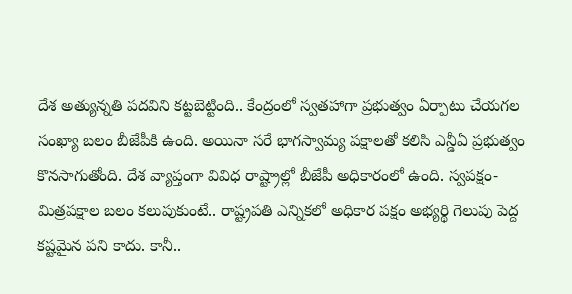దేశ అత్యున్నతి పదవిని కట్టబెట్టింది.. కేంద్రంలో స్వతహాగా ప్రభుత్వం ఏర్పాటు చేయగల సంఖ్యా బలం బీజేపీకి ఉంది. అయినా సరే భాగస్వామ్య పక్షాలతో కలిసి ఎన్డీఏ ప్రభుత్వం కొనసాగుతోంది. దేశ వ్యాప్తంగా వివిధ రాష్ట్రాల్లో బీజేపీ అధికారంలో ఉంది. స్వపక్షం-మిత్రపక్షాల బలం కలుపుకుంటే.. రాష్ట్రపతి ఎన్నికలో అధికార పక్షం అభ్యర్థి గెలుపు పెద్ద కష్టమైన పని కాదు. కానీ..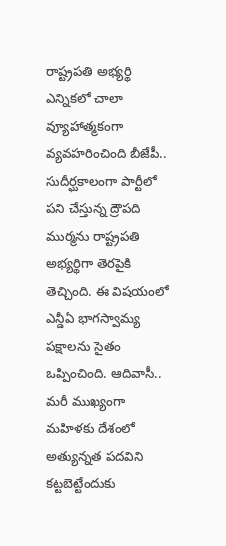రాష్ట్రపతి అభ్యర్థి ఎన్నికలో చాలా వ్యూహాత్మకంగా వ్యవహరించింది బీజేపీ.. సుదీర్ఘకాలంగా పార్టీలో పని చేస్తున్న ద్రౌపది ముర్మను రాష్ట్రపతి అభ్యర్థిగా తెరపైకి తెచ్చింది. ఈ విషయంలో ఎన్డీఏ భాగస్వామ్య పక్షాలను సైతం ఒప్పించింది. ఆదివాసీ.. మరీ ముఖ్యంగా మహిళకు దేశంలో అత్యున్నత పదవిని కట్టబెట్టేందుకు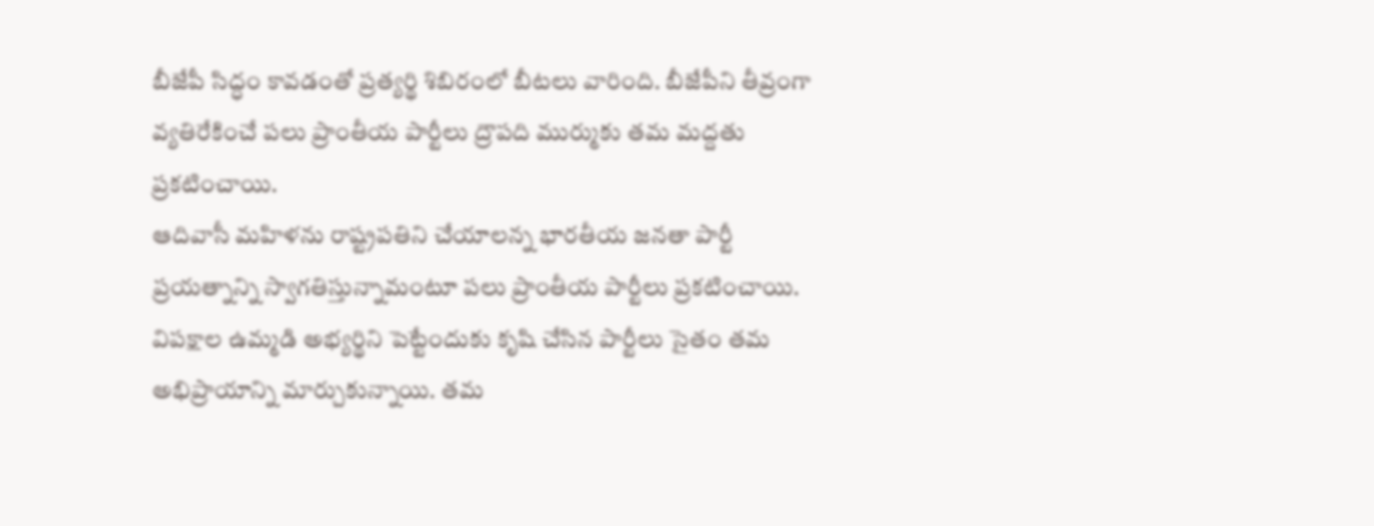బీజేపీ సిద్ధం కావడంతో ప్రత్యర్థి శిబిరంలో బీటలు వారింది. బీజేపీని తీవ్రంగా వ్యతిరేకించే పలు ప్రాంతీయ పార్టీలు ద్రౌపది ముర్ముకు తమ మద్దతు ప్రకటించాయి.
ఆదివాసీ మహిళను రాష్ట్రపతిని చేయాలన్న భారతీయ జనతా పార్టీ ప్రయత్నాన్ని స్వాగతిస్తున్నామంటూ పలు ప్రాంతీయ పార్టీలు ప్రకటించాయి. విపక్షాల ఉమ్మడి అభ్యర్థిని పెట్టేందుకు కృషి చేసిన పార్టీలు సైతం తమ అభిప్రాయాన్ని మార్చుకున్నాయి. తమ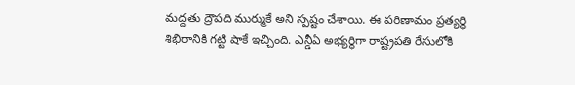మద్దతు ద్రౌపది ముర్ముకే అని స్పష్టం చేశాయి. ఈ పరిణామం ప్రత్యర్థి శిభిరానికి గట్టి షాకే ఇచ్చింది. ఎన్డీఏ అభ్యర్థిగా రాష్ట్రపతి రేసులోకి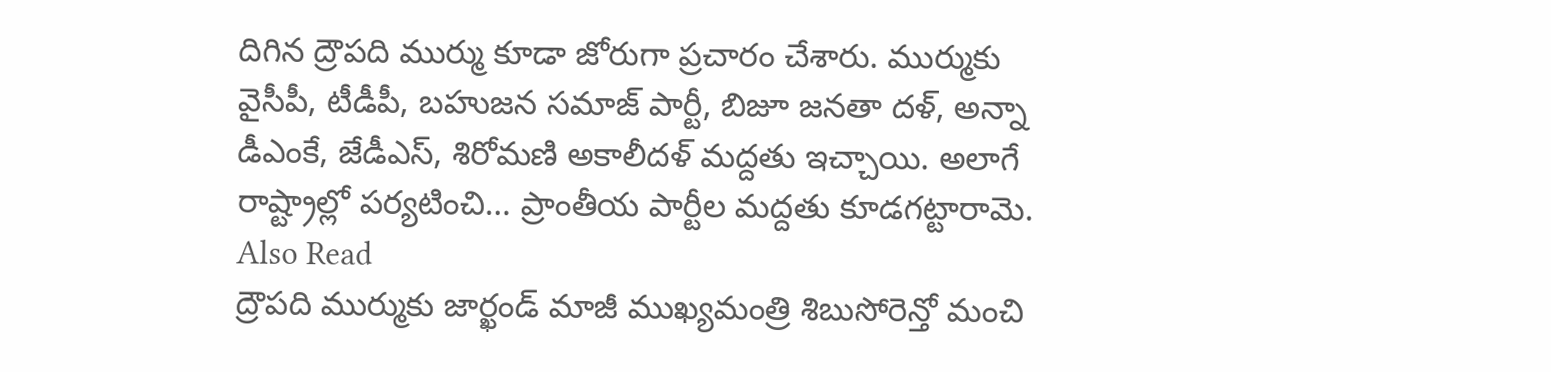దిగిన ద్రౌపది ముర్ము కూడా జోరుగా ప్రచారం చేశారు. ముర్ముకు వైసీపీ, టీడీపీ, బహుజన సమాజ్ పార్టీ, బిజూ జనతా దళ్, అన్నా డీఎంకే, జేడీఎస్, శిరోమణి అకాలీదళ్ మద్దతు ఇచ్చాయి. అలాగే రాష్ట్రాల్లో పర్యటించి… ప్రాంతీయ పార్టీల మద్దతు కూడగట్టారామె.
Also Read
ద్రౌపది ముర్ముకు జార్ఖండ్ మాజీ ముఖ్యమంత్రి శిబుసోరెన్తో మంచి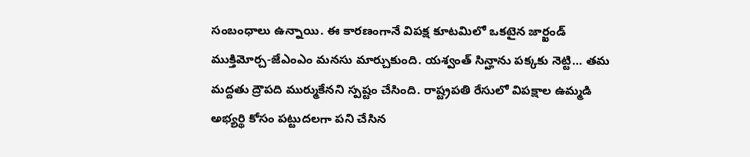సంబంధాలు ఉన్నాయి. ఈ కారణంగానే విపక్ష కూటమిలో ఒకటైన జార్ఖండ్ ముక్తిమోర్చ-జేఎంఎం మనసు మార్చుకుంది. యశ్వంత్ సిన్హాను పక్కకు నెట్టి… తమ మద్దతు ద్రౌపది ముర్ముకేనని స్పష్టం చేసింది. రాష్ట్రపతి రేసులో విపక్షాల ఉమ్మడి అభ్యర్థి కోసం పట్టుదలగా పని చేసిన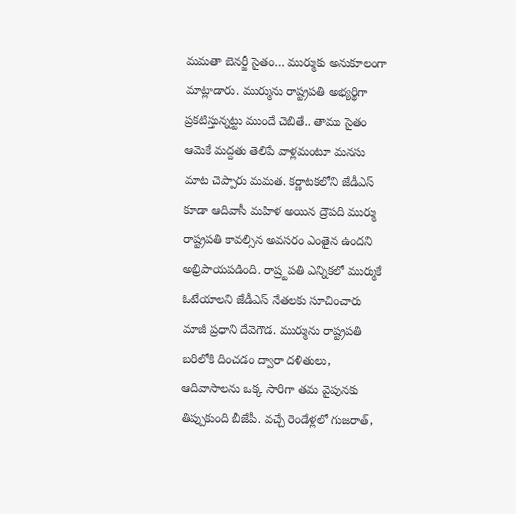మమతా బెనర్జీ సైతం… ముర్ముకు అనుకూలంగా మాట్లాడారు. ముర్మును రాష్ట్రపతి అభ్యర్థిగా ప్రకటిస్తున్నట్టు ముందే చెబితే.. తాము సైతం ఆమెకే మద్దతు తెలిపే వాళ్లమంటూ మనసు మాట చెప్పారు మమత. కర్ణాటకలోని జేడీఎస్ కూడా ఆదివాసీ మహిళ అయిన ద్రౌపది ముర్ము రాష్ట్రపతి కావల్సిన అవసరం ఎంతైన ఉందని అభ్రిపాయపడింది. రాష్ర్టపతి ఎన్నికలో ముర్ముకే ఓటేయాలని జేడీఎస్ నేతలకు సూచించారు మాజీ ప్రధాని దేవెగౌడ. ముర్మును రాష్ట్రపతి బరిలోకి దించడం ద్వారా దళితులు, ఆదివాసాలను ఒక్క సారిగా తమ వైపునకు తిప్పుకుంది బీజేపీ. వచ్చే రెండేళ్లలో గుజరాత్,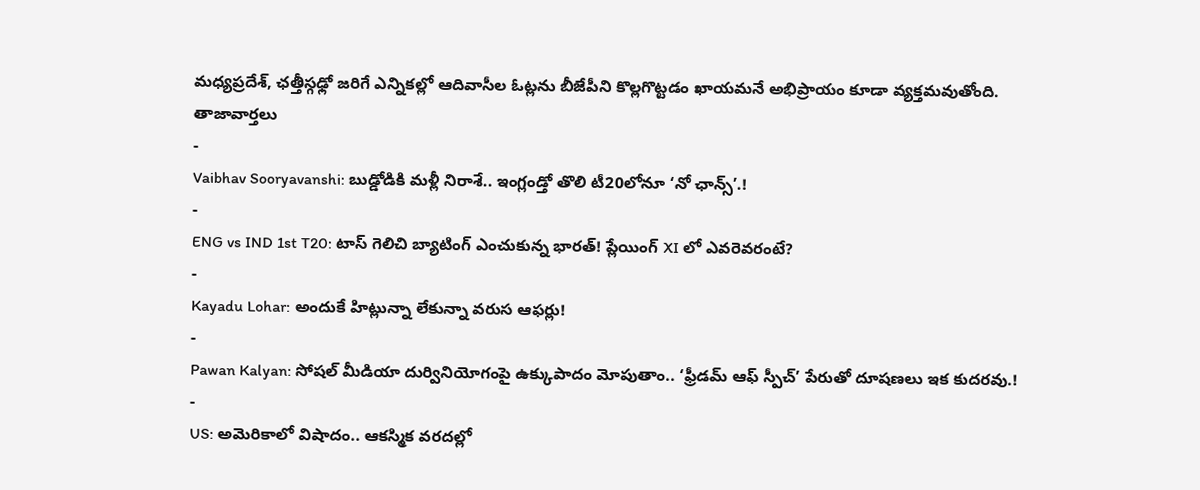మధ్యప్రదేశ్, ఛత్తీస్గఢ్లో జరిగే ఎన్నికల్లో ఆదివాసీల ఓట్లను బీజేపీని కొల్లగొట్టడం ఖాయమనే అభిప్రాయం కూడా వ్యక్తమవుతోంది.
తాజావార్తలు
-
Vaibhav Sooryavanshi: బుడ్డోడికి మళ్లీ నిరాశే.. ఇంగ్లండ్తో తొలి టీ20లోనూ ‘నో ఛాన్స్’.!
-
ENG vs IND 1st T20: టాస్ గెలిచి బ్యాటింగ్ ఎంచుకున్న భారత్! ప్లేయింగ్ XI లో ఎవరెవరంటే?
-
Kayadu Lohar: అందుకే హిట్లున్నా లేకున్నా వరుస ఆఫర్లు!
-
Pawan Kalyan: సోషల్ మీడియా దుర్వినియోగంపై ఉక్కుపాదం మోపుతాం.. ‘ఫ్రీడమ్ ఆఫ్ స్పీచ్’ పేరుతో దూషణలు ఇక కుదరవు.!
-
US: అమెరికాలో విషాదం.. ఆకస్మిక వరదల్లో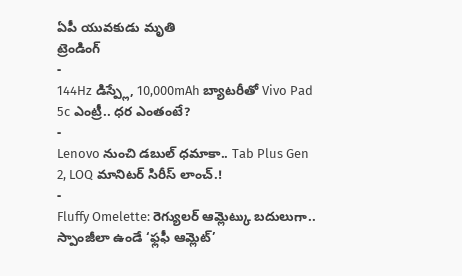ఏపీ యువకుడు మృతి
ట్రెండింగ్
-
144Hz డిస్ప్లే, 10,000mAh బ్యాటరీతో Vivo Pad 5c ఎంట్రీ.. ధర ఎంతంటే?
-
Lenovo నుంచి డబుల్ ధమాకా.. Tab Plus Gen 2, LOQ మానిటర్ సిరీస్ లాంచ్.!
-
Fluffy Omelette: రెగ్యులర్ ఆమ్లెట్కు బదులుగా.. స్పాంజీలా ఉండే ‘ఫ్లఫీ ఆమ్లెట్’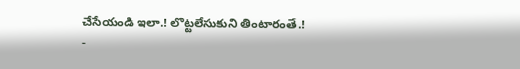చేసేయండి ఇలా.! లొట్టలేసుకుని తింటారంతే.!
-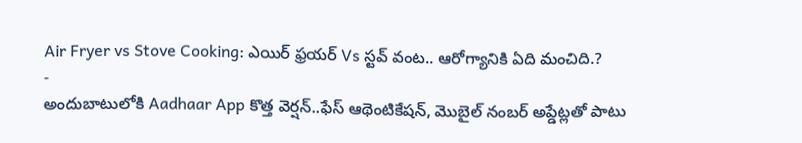Air Fryer vs Stove Cooking: ఎయిర్ ఫ్రయర్ Vs స్టవ్ వంట.. ఆరోగ్యానికి ఏది మంచిది.?
-
అందుబాటులోకి Aadhaar App కొత్త వెర్షన్..ఫేస్ ఆథెంటికేషన్, మొబైల్ నంబర్ అప్డేట్లతో పాటు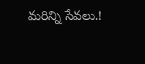మరిన్ని సేవలు.!